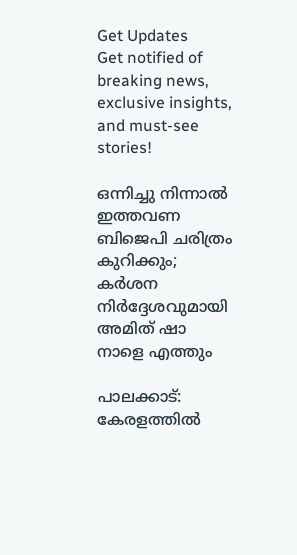Get Updates
Get notified of breaking news, exclusive insights, and must-see stories!

ഒന്നിച്ചു നിന്നാല്‍ ഇത്തവണ ബിജെപി ചരിത്രം കുറിക്കും; കര്‍ശന നിര്‍ദ്ദേശവുമായി അമിത് ഷാ നാളെ എത്തും

പാലക്കാട്: കേരളത്തില്‍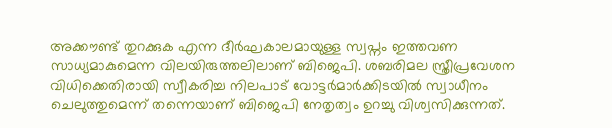അക്കൗണ്ട് തുറക്കുക എന്ന ദീര്‍ഘകാലമായുള്ള സ്വപ്നം ഇത്തവണ സാധ്യമാകുമെന്ന വിലയിരുത്തലിലാണ് ബിജെപി. ശബരിമല സ്ത്രീപ്രവേശന വിധിക്കെതിരായി സ്വീകരിച്ച നിലപാട് വോട്ടര്‍മാര്‍ക്കിടയില്‍ സ്വാധീനം ചെലുത്തുമെന്ന് തന്നെയാണ് ബിജെപി നേതൃത്വം ഉറച്ചു വിശ്വസിക്കുന്നത്.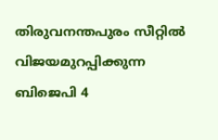തിരുവനന്തപുരം സീറ്റില്‍ വിജയമുറപ്പിക്കുന്ന ബിജെപി 4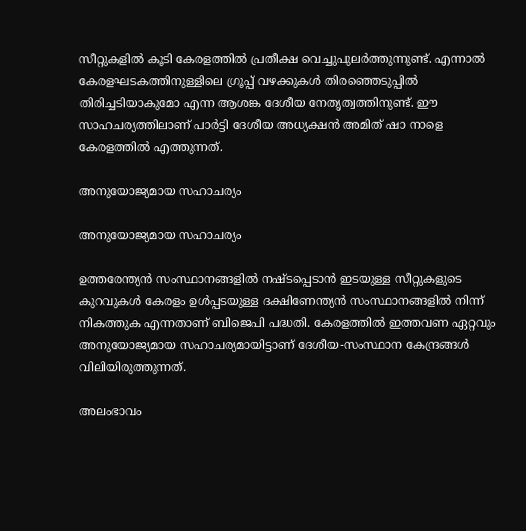സീറ്റുകളില്‍ കൂടി കേരളത്തില്‍ പ്രതീക്ഷ വെച്ചുപുലര്‍ത്തുന്നുണ്ട്. എന്നാല്‍ കേരളഘടകത്തിനുള്ളിലെ ഗ്രൂപ്പ് വഴക്കുകള്‍ തിരഞ്ഞെടുപ്പില്‍ തിരിച്ചടിയാകുമോ എന്ന ആശങ്ക ദേശീയ നേതൃത്വത്തിനുണ്ട്. ഈ സാഹചര്യത്തിലാണ് പാര്‍ട്ടി ദേശീയ അധ്യക്ഷന്‍ അമിത് ഷാ നാളെ കേരളത്തില്‍ എത്തുന്നത്.

അനുയോജ്യമായ സഹാചര്യം

അനുയോജ്യമായ സഹാചര്യം

ഉത്തരേന്ത്യന്‍ സംസ്ഥാനങ്ങളില്‍ നഷ്ടപ്പെടാന്‍ ഇടയുള്ള സീറ്റുകളുടെ കുറവുകള്‍ കേരളം ഉള്‍പ്പടയുള്ള ദക്ഷിണേന്ത്യന്‍ സംസ്ഥാനങ്ങളില്‍ നിന്ന് നികത്തുക എന്നതാണ് ബിജെപി പദ്ധതി. കേരളത്തില്‍ ഇത്തവണ ഏറ്റവും അനുയോജ്യമായ സഹാചര്യമായിട്ടാണ് ദേശീയ-സംസ്ഥാന കേന്ദ്രങ്ങള്‍ വിലിയിരുത്തുന്നത്.

അലംഭാവം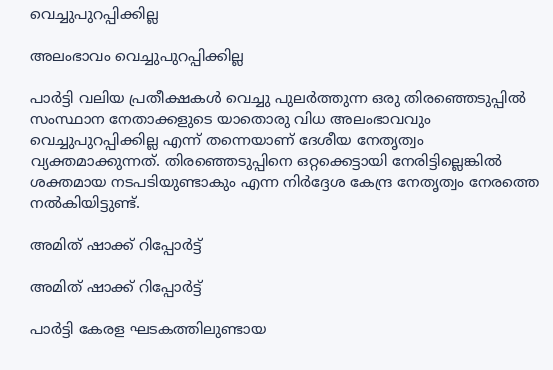വെച്ചുപുറപ്പിക്കില്ല

അലംഭാവം വെച്ചുപുറപ്പിക്കില്ല

പാര്‍ട്ടി വലിയ പ്രതീക്ഷകള്‍ വെച്ചു പുലര്‍ത്തുന്ന ഒരു തിരഞ്ഞെടുപ്പില്‍ സംസ്ഥാന നേതാക്കളുടെ യാതൊരു വിധ അലംഭാവവും വെച്ചുപുറപ്പിക്കില്ല എന്ന് തന്നെയാണ് ദേശീയ നേതൃത്വം വ്യക്തമാക്കുന്നത്. തിരഞ്ഞെടുപ്പിനെ ഒറ്റക്കെട്ടായി നേരിട്ടില്ലെങ്കില്‍ ശക്തമായ നടപടിയുണ്ടാകും എന്ന നിര്‍ദ്ദേശ കേന്ദ്ര നേതൃത്വം നേരത്തെ നല്‍കിയിട്ടുണ്ട്.

അമിത് ഷാക്ക് റിപ്പോര്‍ട്ട്

അമിത് ഷാക്ക് റിപ്പോര്‍ട്ട്

പാര്‍ട്ടി കേരള ഘടകത്തിലുണ്ടായ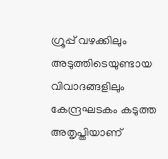ഗ്രൂപ്പ് വഴക്കിലും അടുത്തിടെയുണ്ടായ വിവാദങ്ങളിലും കേന്ദ്രഘടകം കടുത്ത അതൃപ്തിയാണ്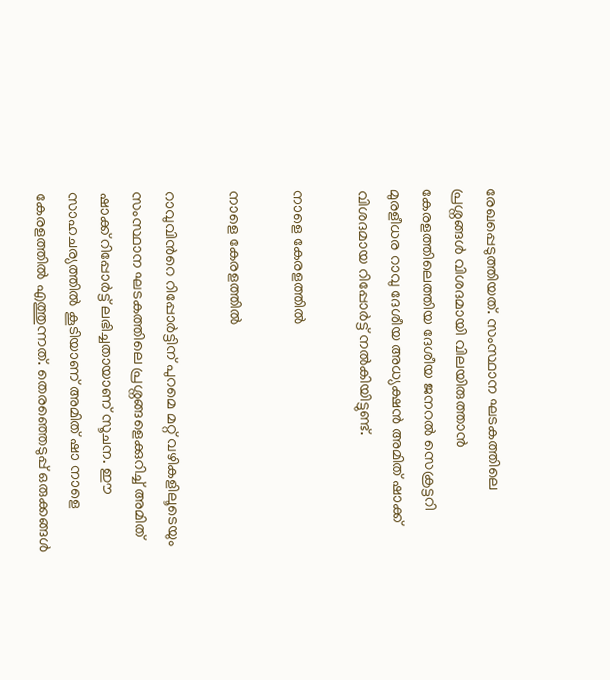രേഖപ്പെടുത്തിയത്. സംസ്ഥാന ഘടകത്തിലെ പ്രശ്നങ്ങള്‍ വിശദമായി വിലയിരുത്താന്‍ കേരളത്തിലെത്തിയ ദേശീയ ജനറല്‍ സെക്രട്ടറി മുരളീധര റാവു ദേശീയ അധ്യക്ഷന്‍ അമിത് ഷാക്ക് വിശദമായ റിപ്പോര്‍ട്ട് നല്‍കിയിട്ടുണ്ട്.

നാളെ കേരളത്തില്‍

നാളെ കേരളത്തില്‍

റാവുവിന്‍റെ റിപ്പോര്‍ട്ടിന് പുറമെ മറ്റ് വഴികളിലൂടെയും സംസ്ഥാന ഘടകത്തിലെ പ്രശ്നങ്ങളെക്കുറിച്ച് അമിത് ഷാക്ക് റിപ്പോര്‍ട്ട് ലഭിച്ചതായാണ് സൂചന. ഈ സാഹചര്യത്തില്‍ കൂടിയാണ് അമിത് ഷാ നാളെ കേരളത്തില്‍ എത്തുന്നത്. തെരഞ്ഞെടുപ്പ് ഒരുക്കങ്ങള്‍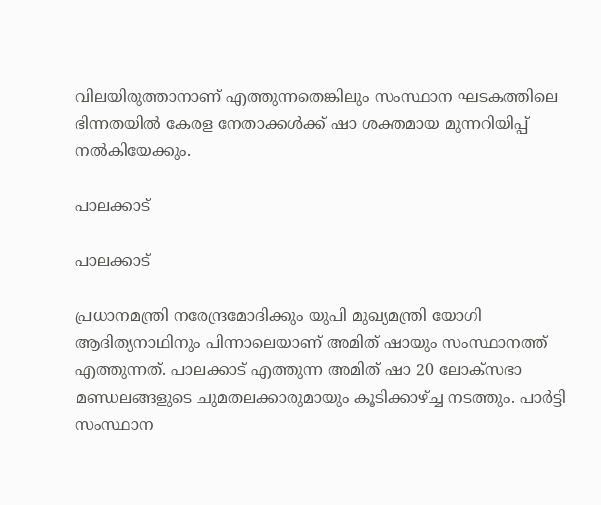വിലയിരുത്താനാണ് എത്തുന്നതെങ്കിലും സംസ്ഥാന ഘടകത്തിലെ ഭിന്നതയിൽ കേരള നേതാക്കൾക്ക് ഷാ ശക്തമായ മുന്നറിയിപ്പ് നൽകിയേക്കും.

പാലക്കാട്

പാലക്കാട്

പ്രധാനമന്ത്രി നരേന്ദ്രമോദിക്കും യുപി മുഖ്യമന്ത്രി യോഗി ആദിത്യനാഥിനും പിന്നാലെയാണ് അമിത് ഷായും സംസ്ഥാനത്ത് എത്തുന്നത്. പാലക്കാട് എത്തുന്ന അമിത് ഷാ 20 ലോക്സഭാ മണ്ഡലങ്ങളുടെ ചുമതലക്കാരുമായും കൂടിക്കാഴ്ച്ച നടത്തും. പാര്‍ട്ടി സംസ്ഥാന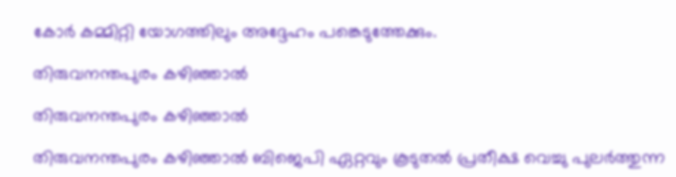കോര്‍ കമ്മിറ്റി യോഗത്തിലും അദ്ദേഹം പങ്കെടുത്തേക്കും.

തിരുവനന്തപുരം കഴിഞ്ഞാല്‍

തിരുവനന്തപുരം കഴിഞ്ഞാല്‍

തിരുവനന്തപുരം കഴിഞ്ഞാല്‍ ബിജെപി ഏറ്റവും കൂടുതല്‍ പ്രതീക്ഷ വെച്ചു പുലര്‍ത്തുന്ന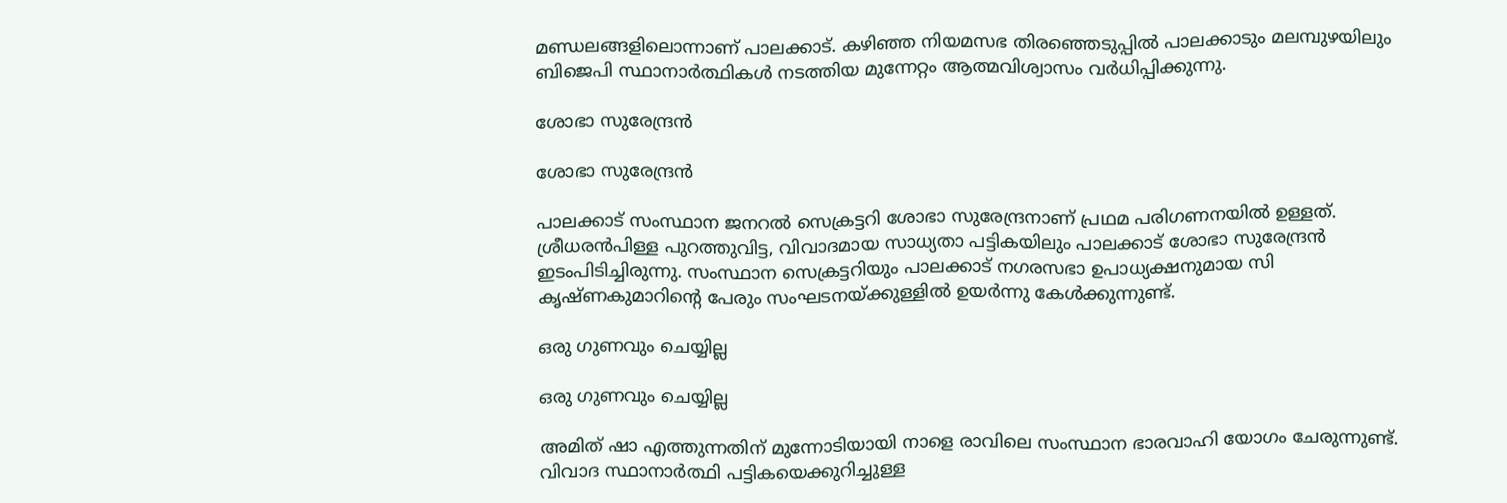മണ്ഡ‍ലങ്ങളിലൊന്നാണ് പാലക്കാട്. കഴിഞ്ഞ നിയമസഭ തിരഞ്ഞെടുപ്പില്‍ പാലക്കാടും മലമ്പുഴയിലും ബിജെപി സ്ഥാനാര്‍ത്ഥികള്‍ നടത്തിയ മുന്നേറ്റം ആത്മവിശ്വാസം വര്‍ധിപ്പിക്കുന്നു.

ശോഭാ സുരേന്ദ്രന്‍

ശോഭാ സുരേന്ദ്രന്‍

പാലക്കാട് സംസ്ഥാന ജനറല്‍ സെക്രട്ടറി ശോഭാ സുരേന്ദ്രനാണ് പ്രഥമ പരിഗണനയില്‍ ഉള്ളത്. ശ്രീധരന്‍പിള്ള പുറത്തുവിട്ട, വിവാദമായ സാധ്യതാ പട്ടികയിലും പാലക്കാട് ശോഭാ സുരേന്ദ്രന്‍ ഇടംപിടിച്ചിരുന്നു. സംസ്ഥാന സെക്രട്ടറിയും പാലക്കാട് നഗരസഭാ ഉപാധ്യക്ഷനുമായ സി കൃഷ്ണകുമാറിന്‍റെ പേരും സംഘടനയ്ക്കുള്ളില്‍ ഉയര്‍ന്നു കേള്‍ക്കുന്നുണ്ട്.

ഒരു ഗുണവും ചെയ്യില്ല

ഒരു ഗുണവും ചെയ്യില്ല

അമിത് ഷാ എത്തുന്നതിന് മുന്നോടിയായി നാളെ രാവിലെ സംസ്ഥാന ഭാരവാഹി യോഗം ചേരുന്നുണ്ട്. വിവാദ സ്ഥാനാര്‍ത്ഥി പട്ടികയെക്കുറിച്ചുള്ള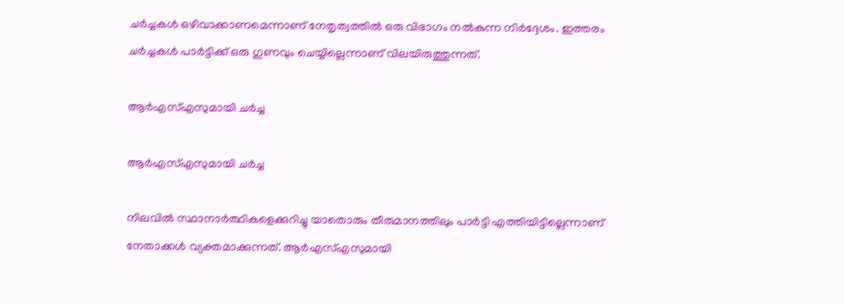ചര്‍ച്ചകള്‍ ഒഴിവാക്കാണമെന്നാണ് നേതൃത്വത്തില്‍ ഒരു വിഭാഗം നല്‍കുന്ന നിര്‍ദ്ദേശം. ഇത്തരം ചര്‍ച്ചകള്‍ പാര്‍ട്ടിക്ക് ഒരു ഗുണവും ചെയ്യില്ലെന്നാണ് വിലയിരുത്തുന്നത്.

ആര്‍എസ്എസുമായി ചര്‍ച്ച

ആര്‍എസ്എസുമായി ചര്‍ച്ച

നിലവില്‍ സ്ഥാനാര്‍ത്ഥികളെക്കുറിച്ചു യാതൊരും തീരുമാനത്തിലും പാര്‍ട്ടി എത്തിയിട്ടില്ലെന്നാണ് നേതാക്കള്‍ വ്യക്തമാക്കുന്നത്. ആര്‍എസ്എസുമായി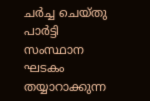ചര്‍ച്ച ചെയ്തു പാര്‍ട്ടി സംസ്ഥാന ഘടകം തയ്യാറാക്കുന്ന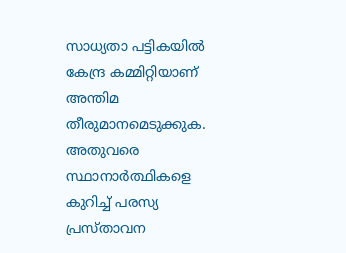സാധ്യതാ പട്ടികയില്‍ കേന്ദ്ര കമ്മിറ്റിയാണ് അന്തിമ തീരുമാനമെടുക്കുക. അതുവരെ സ്ഥാനാര്‍ത്ഥികളെ കുറിച്ച് പരസ്യ പ്രസ്താവന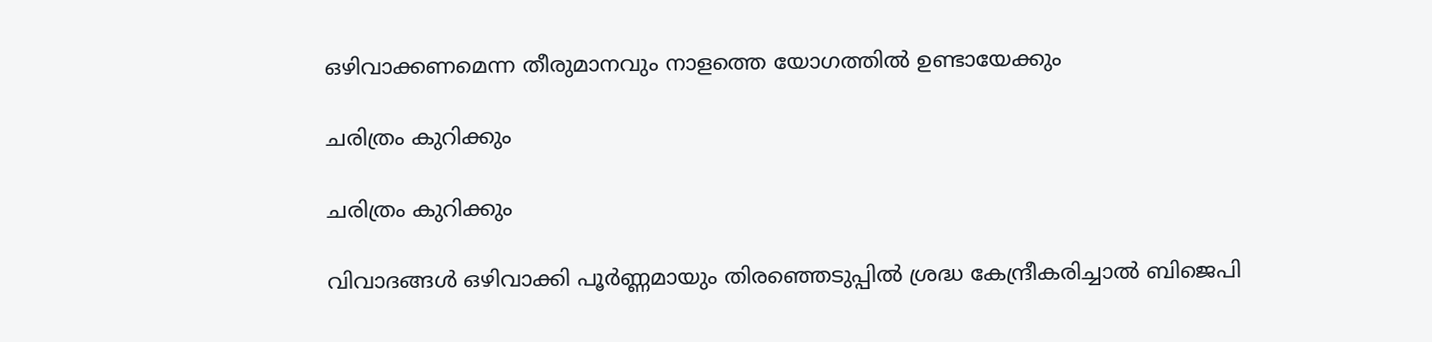ഒഴിവാക്കണമെന്ന തീരുമാനവും നാളത്തെ യോഗത്തില്‍ ഉണ്ടായേക്കും

ചരിത്രം കുറിക്കും

ചരിത്രം കുറിക്കും

വിവാദങ്ങള്‍ ഒഴിവാക്കി പൂര്‍ണ്ണമായും തിരഞ്ഞെടുപ്പില്‍ ശ്രദ്ധ കേന്ദ്രീകരിച്ചാല്‍ ബിജെപി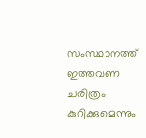സംസ്ഥാനത്ത് ഇത്തവണ ചരിത്രം കുറിക്കുമെന്നും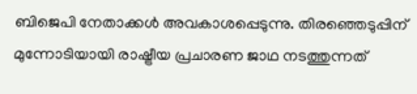ബിജെപി നേതാക്കള്‍ അവകാശപ്പെടുന്നു. തിരഞ്ഞെടുപ്പിന് മുന്നോടിയായി രാഷ്ട്രീയ പ്രചാരണ ജാഥ നടത്തുന്നത്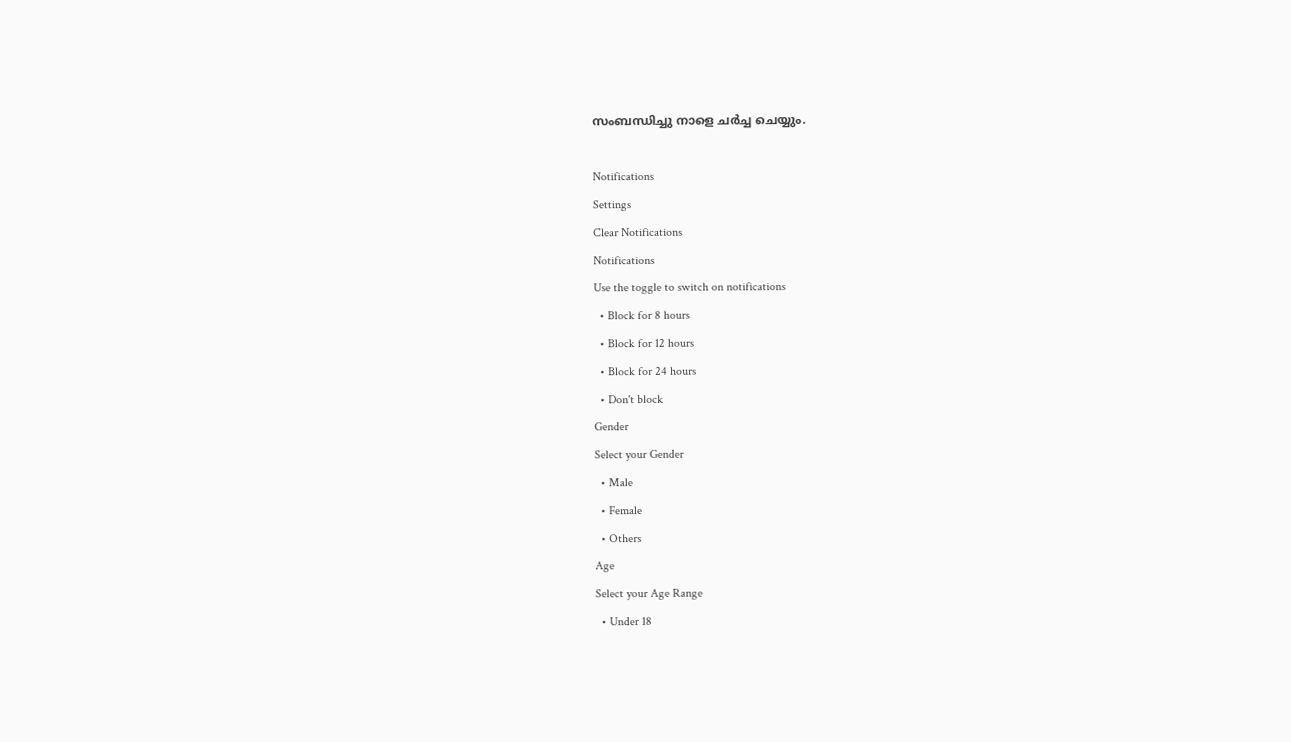സംബന്ധിച്ചു നാളെ ചര്‍ച്ച ചെയ്യും.

Notifications
Settings
Clear Notifications
Notifications
Use the toggle to switch on notifications
  • Block for 8 hours
  • Block for 12 hours
  • Block for 24 hours
  • Don't block
Gender
Select your Gender
  • Male
  • Female
  • Others
Age
Select your Age Range
  • Under 18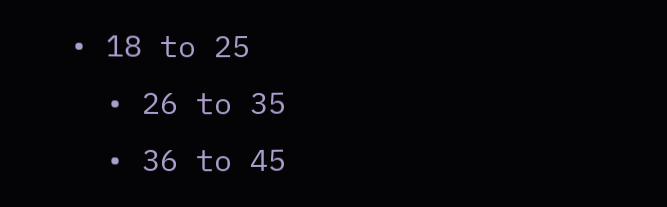• 18 to 25
  • 26 to 35
  • 36 to 45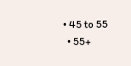• 45 to 55
  • 55+